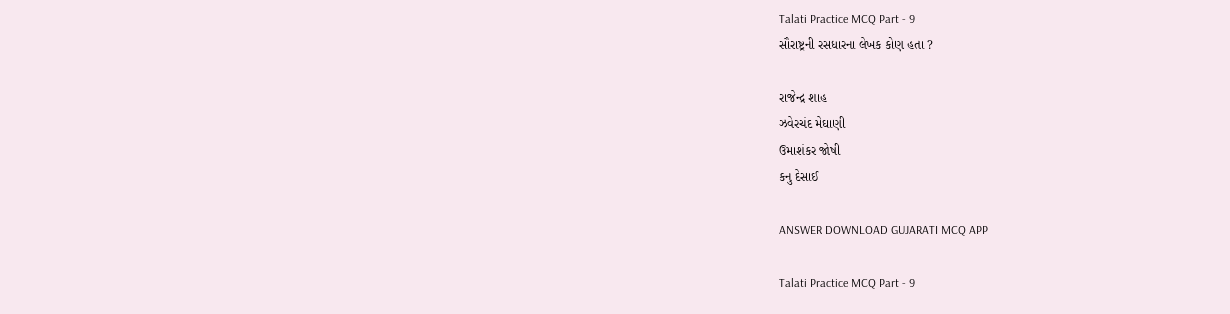Talati Practice MCQ Part - 9
સૌરાષ્ટ્રની રસધારના લેખક કોણ હતા ?

રાજેન્દ્ર શાહ
ઝવેરચંદ મેઘાણી
ઉમાશંકર જોષી
કનુ દેસાઈ

ANSWER DOWNLOAD GUJARATI MCQ APP

Talati Practice MCQ Part - 9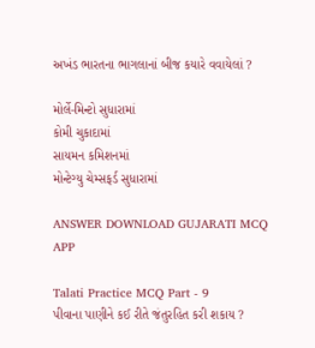અખંડ ભારતના ભાગલાનાં બીજ કયારે વવાયેલાં ?

મોર્લે-મિન્ટો સુધારામાં
કોમી ચુકાદામાં
સાયમન કમિશનમાં
મોન્ટેગ્યુ ચેમ્સફર્ડ સુધારામાં

ANSWER DOWNLOAD GUJARATI MCQ APP

Talati Practice MCQ Part - 9
પીવાના પાણીને કઈ રીતે જંતુરહિત કરી શકાય ?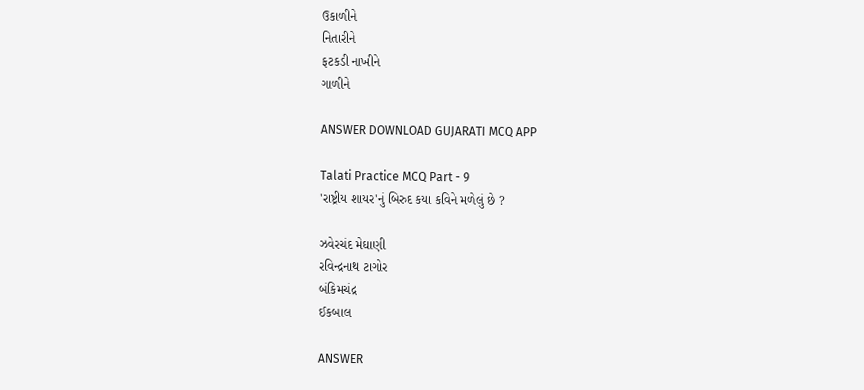ઉકાળીને
નિતારીને
ફટકડી નાખીને
ગાળીને

ANSWER DOWNLOAD GUJARATI MCQ APP

Talati Practice MCQ Part - 9
'રાષ્ટ્રીય શાયર'નું બિરુદ કયા કવિને મળેલું છે ?

ઝવેરચંદ મેઘાણી
રવિન્દ્રનાથ ટાગોર
બંકિમચંદ્ર
ઈકબાલ

ANSWER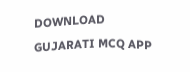DOWNLOAD GUJARATI MCQ APP